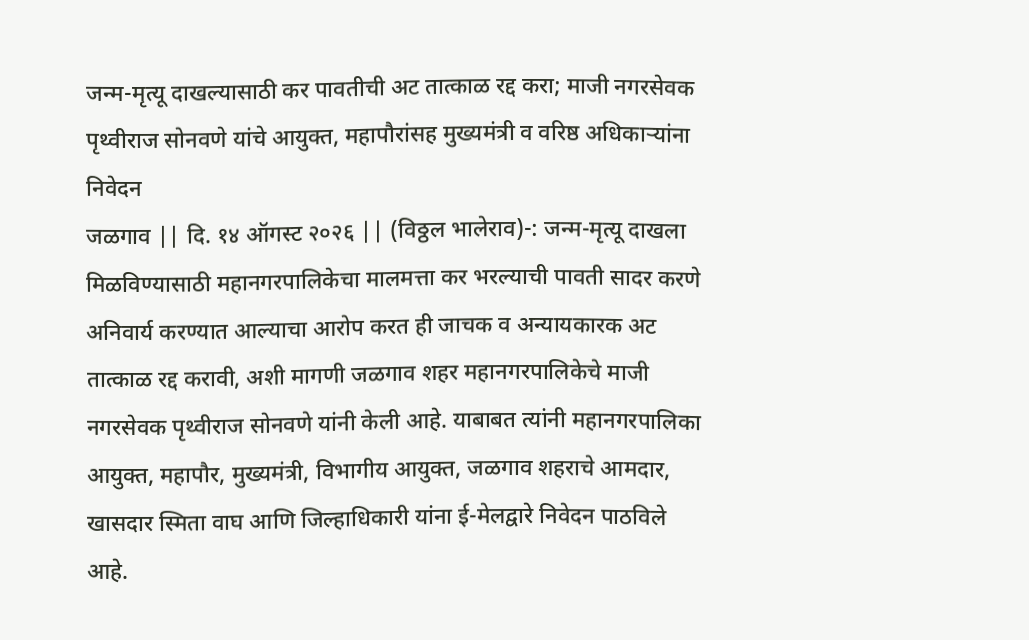जन्म-मृत्यू दाखल्यासाठी कर पावतीची अट तात्काळ रद्द करा; माजी नगरसेवक पृथ्वीराज सोनवणे यांचे आयुक्त, महापौरांसह मुख्यमंत्री व वरिष्ठ अधिकाऱ्यांना निवेदन
जळगाव || दि. १४ ऑगस्ट २०२६ || (विठ्ठल भालेराव)-: जन्म-मृत्यू दाखला मिळविण्यासाठी महानगरपालिकेचा मालमत्ता कर भरल्याची पावती सादर करणे अनिवार्य करण्यात आल्याचा आरोप करत ही जाचक व अन्यायकारक अट तात्काळ रद्द करावी, अशी मागणी जळगाव शहर महानगरपालिकेचे माजी नगरसेवक पृथ्वीराज सोनवणे यांनी केली आहे. याबाबत त्यांनी महानगरपालिका आयुक्त, महापौर, मुख्यमंत्री, विभागीय आयुक्त, जळगाव शहराचे आमदार, खासदार स्मिता वाघ आणि जिल्हाधिकारी यांना ई-मेलद्वारे निवेदन पाठविले आहे.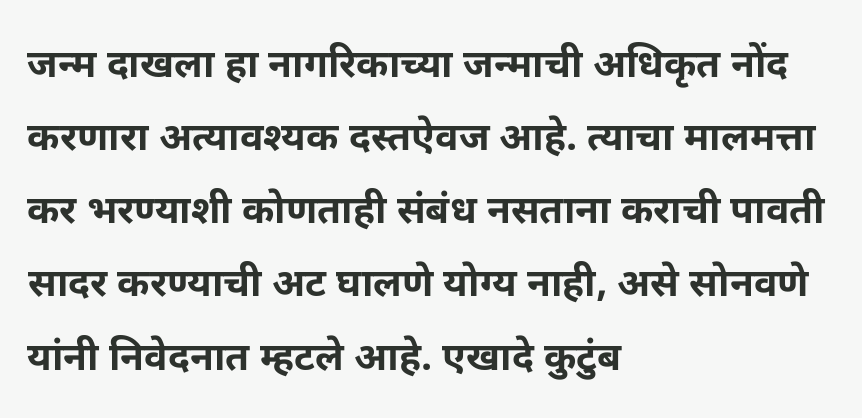जन्म दाखला हा नागरिकाच्या जन्माची अधिकृत नोंद करणारा अत्यावश्यक दस्तऐवज आहे. त्याचा मालमत्ता कर भरण्याशी कोणताही संबंध नसताना कराची पावती सादर करण्याची अट घालणे योग्य नाही, असे सोनवणे यांनी निवेदनात म्हटले आहे. एखादे कुटुंब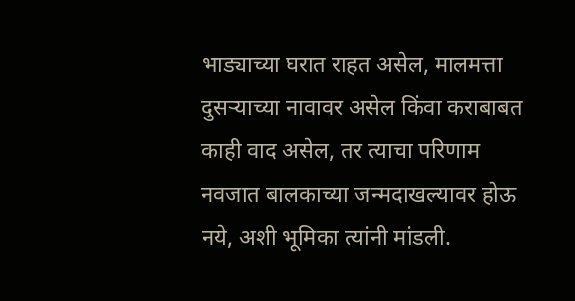भाड्याच्या घरात राहत असेल, मालमत्ता दुसऱ्याच्या नावावर असेल किंवा कराबाबत काही वाद असेल, तर त्याचा परिणाम नवजात बालकाच्या जन्मदाखल्यावर होऊ नये, अशी भूमिका त्यांनी मांडली.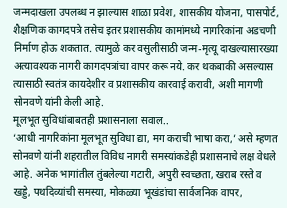जन्मदाखला उपलब्ध न झाल्यास शाळा प्रवेश, शासकीय योजना, पासपोर्ट, शैक्षणिक कागदपत्रे तसेच इतर प्रशासकीय कामांमध्ये नागरिकांना अडचणी निर्माण होऊ शकतात. त्यामुळे कर वसुलीसाठी जन्म-मृत्यू दाखल्यासारख्या अत्यावश्यक नागरी कागदपत्रांचा वापर करू नये. कर थकबाकी असल्यास त्यासाठी स्वतंत्र कायदेशीर व प्रशासकीय कारवाई करावी, अशी मागणी सोनवणे यांनी केली आहे.
मूलभूत सुविधांबाबतही प्रशासनाला सवाल..
‘आधी नागरिकांना मूलभूत सुविधा द्या, मग कराची भाषा करा,’ असे म्हणत सोनवणे यांनी शहरातील विविध नागरी समस्यांकडेही प्रशासनाचे लक्ष वेधले आहे. अनेक भागांतील तुंबलेल्या गटारी, अपुरी स्वच्छता, खराब रस्ते व खड्डे, पथदिव्यांची समस्या, मोकळ्या भूखंडांचा सार्वजनिक वापर,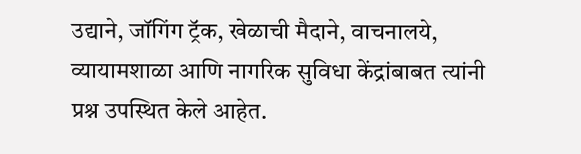उद्याने, जॉगिंग ट्रॅक, खेळाची मैदाने, वाचनालये, व्यायामशाळा आणि नागरिक सुविधा केंद्रांबाबत त्यांनी प्रश्न उपस्थित केले आहेत.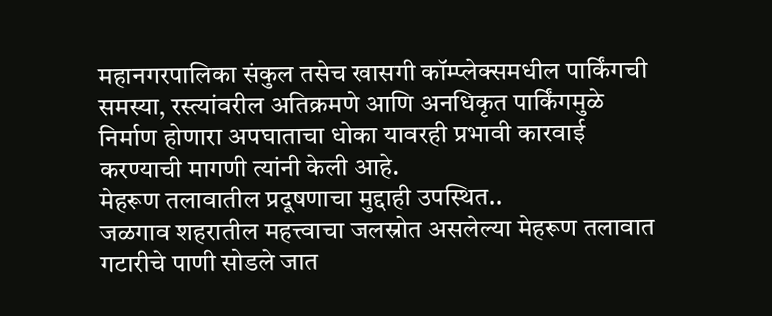महानगरपालिका संकुल तसेच खासगी कॉम्प्लेक्समधील पार्किंगची समस्या, रस्त्यांवरील अतिक्रमणे आणि अनधिकृत पार्किंगमुळे निर्माण होणारा अपघाताचा धोका यावरही प्रभावी कारवाई करण्याची मागणी त्यांनी केली आहे.
मेहरूण तलावातील प्रदूषणाचा मुद्दाही उपस्थित..
जळगाव शहरातील महत्त्वाचा जलस्रोत असलेल्या मेहरूण तलावात गटारीचे पाणी सोडले जात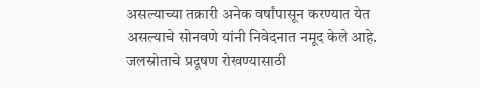असल्याच्या तक्रारी अनेक वर्षांपासून करण्यात येत असल्याचे सोनवणे यांनी निवेदनात नमूद केले आहे. जलस्रोताचे प्रदूषण रोखण्यासाठी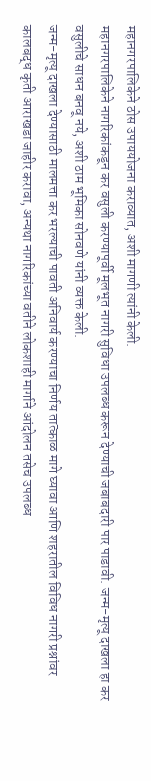महानगरपालिकेने ठोस उपाययोजना कराव्यात, अशी मागणी त्यांनी केली.
महानगरपालिकेने नागरिकांकडून कर वसुली करण्यापूर्वी मूलभूत नागरी सुविधा उपलब्ध करून देण्याची जबाबदारी पार पाडावी. जन्म-मृत्यू दाखला हा कर वसुलीचे साधन बनवू नये, अशी ठाम भूमिका सोनवणे यांनी व्यक्त केली.
जन्म-मृत्यू दाखला देण्यासाठी मालमत्ता कर भरल्याची पावती अनिवार्य करण्याचा निर्णय तात्काळ मागे घ्यावा आणि शहरातील विविध नागरी प्रश्नांवर कालबद्ध कृती आराखडा जाहीर करावा, अन्यथा नागरिकांच्या वतीने लोकशाही मार्गाने आंदोलन तसेच उपलब्ध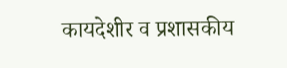कायदेशीर व प्रशासकीय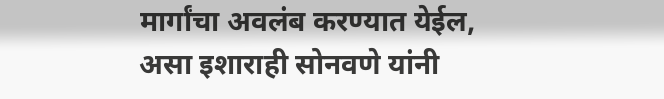मार्गांचा अवलंब करण्यात येईल, असा इशाराही सोनवणे यांनी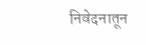निवेदनातून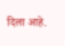दिला आहे.